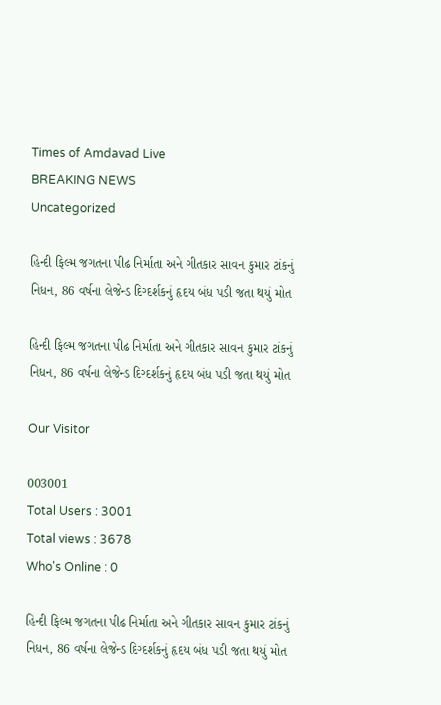Times of Amdavad Live
BREAKING NEWS
Uncategorized

હિન્દી ફિલ્મ જગતના પીઢ નિર્માતા અને ગીતકાર સાવન કુમાર ટાંકનું નિધન, 86 વર્ષના લેજેન્ડ દિગ્દર્શકનું હૃદય બંધ પડી જતા થયું મોત

હિન્દી ફિલ્મ જગતના પીઢ નિર્માતા અને ગીતકાર સાવન કુમાર ટાંકનું નિધન, 86 વર્ષના લેજેન્ડ દિગ્દર્શકનું હૃદય બંધ પડી જતા થયું મોત

Our Visitor

003001
Total Users : 3001
Total views : 3678
Who's Online : 0

હિન્દી ફિલ્મ જગતના પીઢ નિર્માતા અને ગીતકાર સાવન કુમાર ટાંકનું નિધન, 86 વર્ષના લેજેન્ડ દિગ્દર્શકનું હૃદય બંધ પડી જતા થયું મોત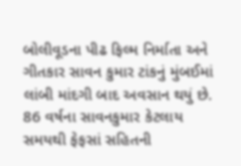બોલીવૂડના પીઢ ફિલ્મ નિર્માતા અને ગીતકાર સાવન કુમાર ટાંકનું મુંબઈમાં લાંબી માંદગી બાદ અવસાન થયું છે. 86 વર્ષના સાવનકુમાર કેટલાય સમયથી ફેફસાં સહિતની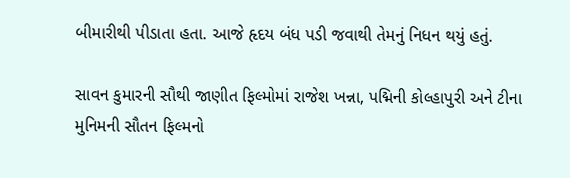બીમારીથી પીડાતા હતા. આજે હૃદય બંધ પડી જવાથી તેમનું નિધન થયું હતું.

સાવન કુમારની સૌથી જાણીત ફિલ્મોમાં રાજેશ ખન્ના, પદ્મિની કોલ્હાપુરી અને ટીના મુનિમની સૌતન ફિલ્મનો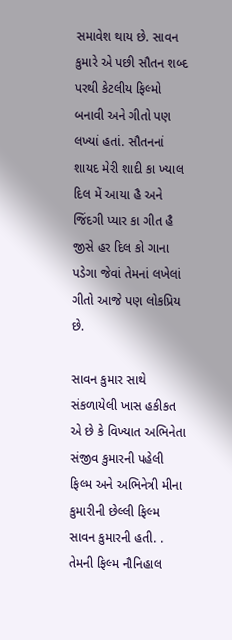સમાવેશ થાય છે. સાવન કુમારે એ પછી સૌતન શબ્દ પરથી કેટલીય ફિલ્મો બનાવી અને ગીતો પણ લખ્યાં હતાં. સૌતનનાં  શાયદ મેરી શાદી કા ખ્યાલ દિલ મેં આયા હૈ અને જિંદગી પ્યાર કા ગીત હૈ જીસે હર દિલ કો ગાના પડેગા જેવાં તેમનાં લખેલાં ગીતો આજે પણ લોકપ્રિય છે.

સાવન કુમાર સાથે સંકળાયેલી ખાસ હકીકત એ છે કે વિખ્યાત અભિનેતા સંજીવ કુમારની પહેલી ફિલ્મ અને અભિનેત્રી મીના કુમારીની છેલ્લી ફિલ્મ સાવન કુમારની હતી. . તેમની ફિલ્મ નૌનિહાલ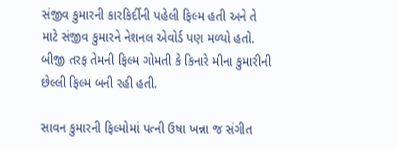સંજીવ કુમારની કારકિર્દીની પહેલી ફિલ્મ હતી અને તે માટે સંજીવ કુમારને નેશનલ એવોર્ડ પણ મળ્યો હતો.  બીજી તરફ તેમની ફિલ્મ ગોમતી કે કિનારે મીના કુમારીની છેલ્લી ફિલ્મ બની રહી હતી.

સાવન કુમારની ફિલ્મોમાં પત્ની ઉષા ખન્ના જ સંગીત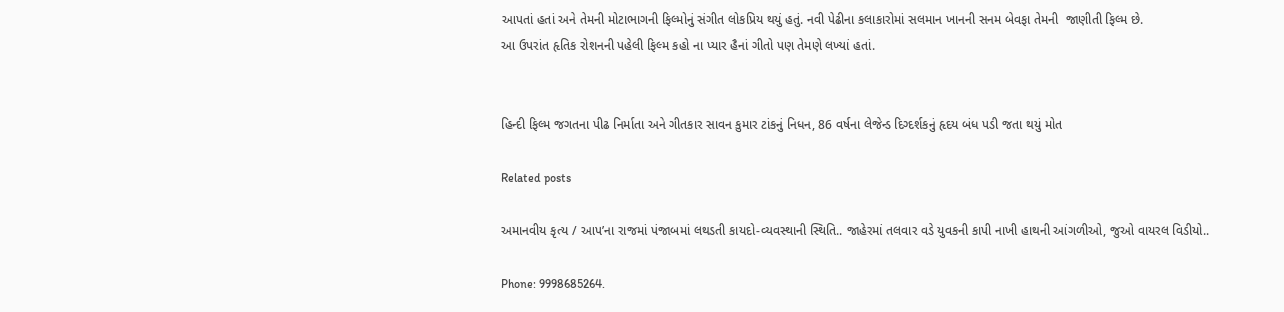આપતાં હતાં અને તેમની મોટાભાગની ફિલ્મોનું સંગીત લોકપ્રિય થયું હતું. નવી પેઢીના કલાકારોમાં સલમાન ખાનની સનમ બેવફા તેમની  જાણીતી ફિલ્મ છે.
આ ઉપરાંત હૃતિક રોશનની પહેલી ફિલ્મ કહો ના પ્યાર હૈનાં ગીતો પણ તેમણે લખ્યાં હતાં.


હિન્દી ફિલ્મ જગતના પીઢ નિર્માતા અને ગીતકાર સાવન કુમાર ટાંકનું નિધન, 86 વર્ષના લેજેન્ડ દિગ્દર્શકનું હૃદય બંધ પડી જતા થયું મોત

Related posts

અમાનવીય કૃત્ય / આપ’ના રાજમાં પંજાબમાં લથડતી કાયદો-વ્યવસ્થાની સ્થિતિ.. જાહેરમાં તલવાર વડે યુવકની કાપી નાખી હાથની આંગળીઓ, જુઓ વાયરલ વિડીયો..

Phone: 9998685264.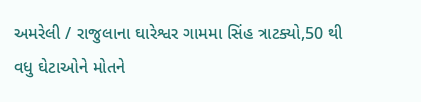અમરેલી / રાજુલાના ઘારેશ્વર ગામમા સિંહ ત્રાટક્યો,50 થી વધુ ઘેટાઓને મોતને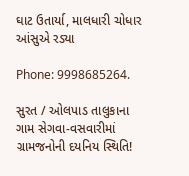ઘાટ ઉતાર્યા, માલધારી ચોધાર આંસુએ રડ્યા

Phone: 9998685264.

સુરત / ઓલપાડ તાલુકાના ગામ સેગવા-વસવારીમાં ગ્રામજનોની દયનિય સ્થિતિ!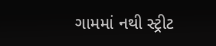ગામમાં નથી સ્ટ્રીટ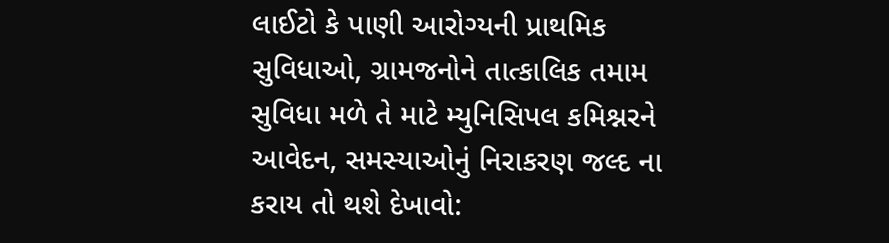લાઈટો કે પાણી આરોગ્યની પ્રાથમિક સુવિધાઓ, ગ્રામજનોને તાત્કાલિક તમામ સુવિધા મળે તે માટે મ્યુનિસિપલ કમિશ્નરને આવેદન, સમસ્યાઓનું નિરાકરણ જલ્દ ના કરાય તો થશે દેખાવો: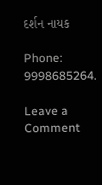દર્શન નાયક

Phone: 9998685264.

Leave a Comment